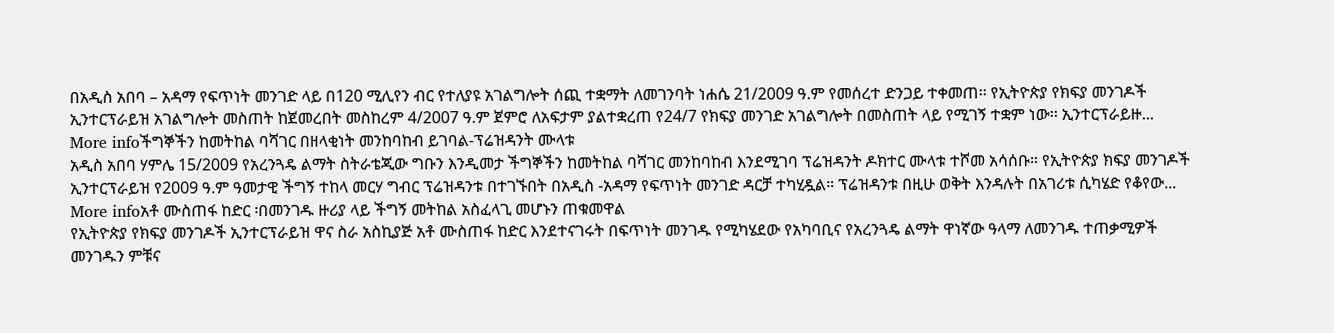በአዲስ አበባ – አዳማ የፍጥነት መንገድ ላይ በ120 ሚሊየን ብር የተለያዩ አገልግሎት ሰጪ ተቋማት ለመገንባት ነሐሴ 21/2009 ዓ.ም የመሰረተ ድንጋይ ተቀመጠ፡፡ የኢትዮጵያ የክፍያ መንገዶች ኢንተርፕራይዝ አገልግሎት መስጠት ከጀመረበት መስከረም 4/2007 ዓ.ም ጀምሮ ለአፍታም ያልተቋረጠ የ24/7 የክፍያ መንገድ አገልግሎት በመስጠት ላይ የሚገኝ ተቋም ነው፡፡ ኢንተርፕራይዙ...
More infoችግኞችን ከመትከል ባሻገር በዘላቂነት መንከባከብ ይገባል-ፕሬዝዳንት ሙላቱ
አዲስ አበባ ሃምሌ 15/2009 የአረንጓዴ ልማት ስትራቴጂው ግቡን እንዲመታ ችግኞችን ከመትከል ባሻገር መንከባከብ እንደሚገባ ፕሬዝዳንት ዶክተር ሙላቱ ተሾመ አሳሰቡ። የኢትዮጵያ ክፍያ መንገዶች ኢንተርፕራይዝ የ2009 ዓ.ም ዓመታዊ ችግኝ ተከላ መርሃ ግብር ፕሬዝዳንቱ በተገኙበት በአዲስ -አዳማ የፍጥነት መንገድ ዳርቻ ተካሂዷል። ፕሬዝዳንቱ በዚሁ ወቅት እንዳሉት በአገሪቱ ሲካሄድ የቆየው...
More infoአቶ ሙስጠፋ ከድር ፡በመንገዱ ዙሪያ ላይ ችግኝ መትከል አስፈላጊ መሆኑን ጠቁመዋል
የኢትዮጵያ የክፍያ መንገዶች ኢንተርፕራይዝ ዋና ስራ አስኪያጅ አቶ ሙስጠፋ ከድር እንደተናገሩት በፍጥነት መንገዱ የሚካሄደው የአካባቢና የአረንጓዴ ልማት ዋነኛው ዓላማ ለመንገዱ ተጠቃሚዎች መንገዱን ምቹና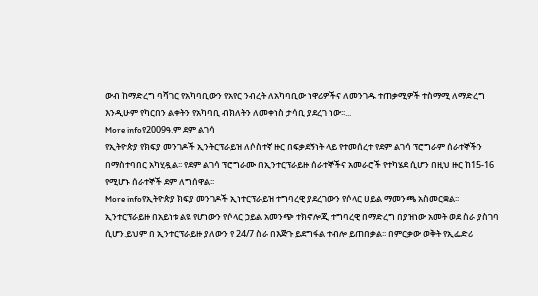ውብ ከማድረግ ባሻገር የአካባቢውን የአየር ንብረት ለአካባቢው ነዋሪዎችና ለመንገዱ ተጠቃሚዎች ተስማሚ ለማድረግ እንዲሁም የካርበን ልቀትን የአካባቢ ብክለትን ለመቀነስ ታሳቢ ያደረገ ነው፡፡...
More infoየ2009ዓ.ም ደም ልገሳ
የኢትዮጵያ የክፍያ መንገዶች ኢንትርፕራይዝ ለሶስተኛ ዙር በፍቃደኝነት ላይ የተመሰረተ የደም ልገሳ ፕሮግራም ሰራተኞችን በማስተባበር አካሂዷል፡፡ የደም ልገሳ ፕሮግራሙ በኢንተርፕራይዙ ሰራተኞችና አመራሮች የተካሄደ ሲሆን በዚህ ዙር ከ15-16 የሚሆኑ ሰራተኞች ደም ለግሰዋል፡፡
More infoየኢትዮጵያ ክፍያ መንገዶች ኢነተርፕራይዝ ተግባረዊ ያደረገውን የሶላር ሀይል ማመንጫ አስመርቋል፡፡
ኢንተርፕራይዙ በአይነቱ ልዩ የሆነውን የሶላር ኃይል አመንጭ ተክኖሎጂ ተግባረዊ በማድረግ በያዝነው አመት ወደ ስራ ያስገባ ሲሆን.ይህም በ ኢንተርፕራይዙ ያለውን የ 24/7 ስራ በእጅጉ ይደግፋል ተብሎ ይጠበቃል፡፡ በምርቃው ወቅት የኢፌድሪ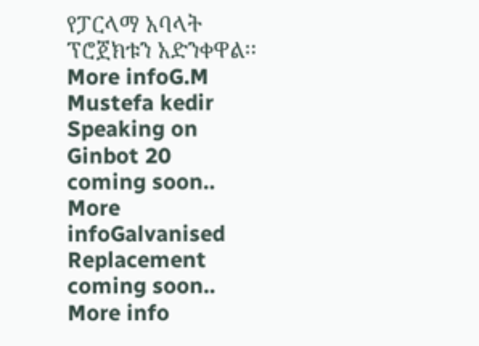የፓርላማ አባላት ፕሮጀክቱን አድንቀዋል፡፡
More infoG.M Mustefa kedir Speaking on Ginbot 20
coming soon..
More infoGalvanised Replacement
coming soon..
More info